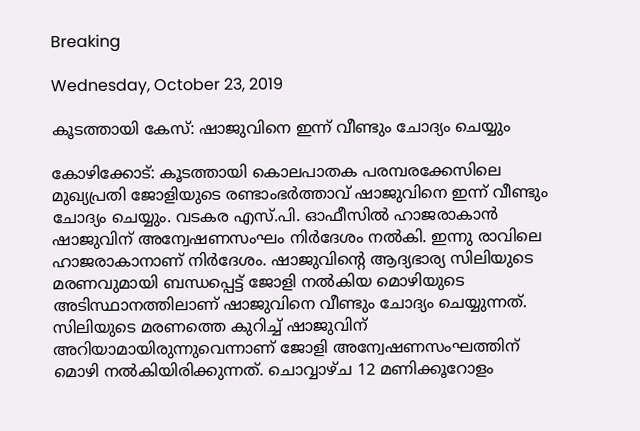Breaking

Wednesday, October 23, 2019

കൂടത്തായി കേസ്: ഷാജുവിനെ ഇന്ന് വീണ്ടും ചോദ്യം ചെയ്യും

കോഴിക്കോട്: കൂടത്തായി കൊലപാതക പരമ്പരക്കേസിലെ മുഖ്യപ്രതി ജോളിയുടെ രണ്ടാംഭർത്താവ് ഷാജുവിനെ ഇന്ന് വീണ്ടും ചോദ്യം ചെയ്യും. വടകര എസ്.പി. ഓഫീസിൽ ഹാജരാകാൻ ഷാജുവിന് അന്വേഷണസംഘം നിർദേശം നൽകി. ഇന്നു രാവിലെ ഹാജരാകാനാണ് നിർദേശം. ഷാജുവിന്റെ ആദ്യഭാര്യ സിലിയുടെ മരണവുമായി ബന്ധപ്പെട്ട് ജോളി നൽകിയ മൊഴിയുടെ അടിസ്ഥാനത്തിലാണ് ഷാജുവിനെ വീണ്ടും ചോദ്യം ചെയ്യുന്നത്. സിലിയുടെ മരണത്തെ കുറിച്ച് ഷാജുവിന് അറിയാമായിരുന്നുവെന്നാണ് ജോളി അന്വേഷണസംഘത്തിന് മൊഴി നൽകിയിരിക്കുന്നത്. ചൊവ്വാഴ്ച 12 മണിക്കൂറോളം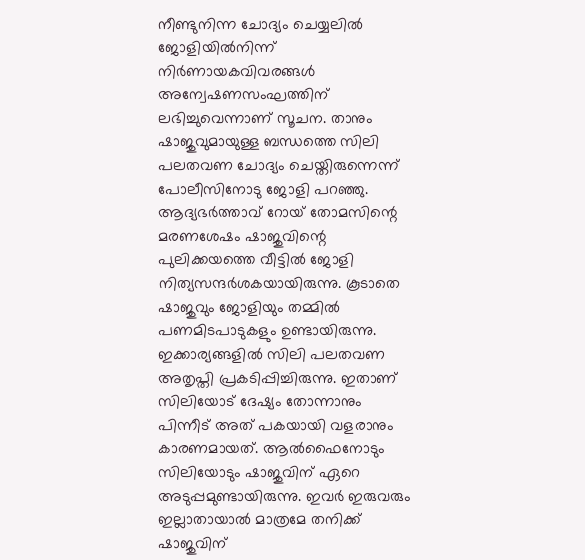നീണ്ടുനിന്ന ചോദ്യം ചെയ്യലിൽ ജോളിയിൽനിന്ന് നിർണായകവിവരങ്ങൾ അന്വേഷണസംഘത്തിന് ലഭിച്ചുവെന്നാണ് സൂചന. താനും ഷാജുവുമായുള്ള ബന്ധത്തെ സിലി പലതവണ ചോദ്യം ചെയ്തിരുന്നെന്ന് പോലീസിനോടു ജോളി പറഞ്ഞു. ആദ്യഭർത്താവ് റോയ് തോമസിന്റെ മരണശേഷം ഷാജുവിന്റെ പുലിക്കയത്തെ വീട്ടിൽ ജോളി നിത്യസന്ദർശകയായിരുന്നു. കൂടാതെ ഷാജുവും ജോളിയും തമ്മിൽ പണമിടപാടുകളും ഉണ്ടായിരുന്നു. ഇക്കാര്യങ്ങളിൽ സിലി പലതവണ അതൃപ്തി പ്രകടിപ്പിച്ചിരുന്നു. ഇതാണ് സിലിയോട് ദേഷ്യം തോന്നാനും പിന്നീട് അത് പകയായി വളരാനും കാരണമായത്. ആൽഫൈനോടും സിലിയോടും ഷാജുവിന് ഏറെ അടുപ്പമുണ്ടായിരുന്നു. ഇവർ ഇരുവരും ഇല്ലാതായാൽ മാത്രമേ തനിക്ക് ഷാജുവിന്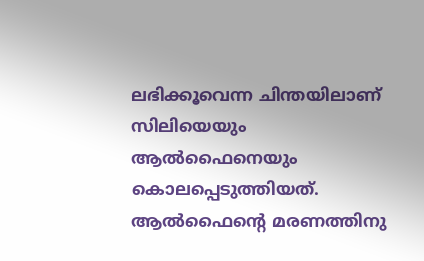ലഭിക്കൂവെന്ന ചിന്തയിലാണ് സിലിയെയും ആൽഫൈനെയും കൊലപ്പെടുത്തിയത്. ആൽഫൈന്റെ മരണത്തിനു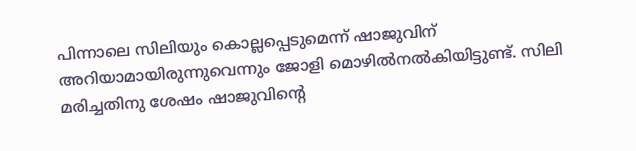പിന്നാലെ സിലിയും കൊല്ലപ്പെടുമെന്ന് ഷാജുവിന് അറിയാമായിരുന്നുവെന്നും ജോളി മൊഴിൽനൽകിയിട്ടുണ്ട്. സിലി മരിച്ചതിനു ശേഷം ഷാജുവിന്റെ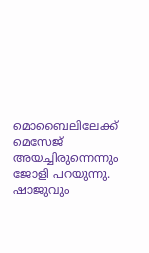മൊബൈലിലേക്ക് മെസേജ് അയച്ചിരുന്നെന്നും ജോളി പറയുന്നു. ഷാജുവും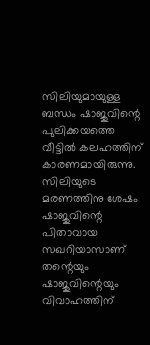സിലിയുമായുള്ള ബന്ധം ഷാജുവിന്റെ പുലിക്കയത്തെ വീട്ടിൽ കലഹത്തിന് കാരണമായിരുന്നു. സിലിയുടെ മരണത്തിനു ശേഷം ഷാജുവിന്റെ പിതാവായ സഖറിയാസാണ് തന്റെയും ഷാജുവിന്റെയും വിവാഹത്തിന്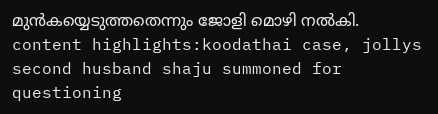മുൻകയ്യെടുത്തതെന്നും ജോളി മൊഴി നൽകി. content highlights:koodathai case, jollys second husband shaju summoned for questioning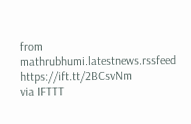from mathrubhumi.latestnews.rssfeed https://ift.tt/2BCsvNm
via IFTTT